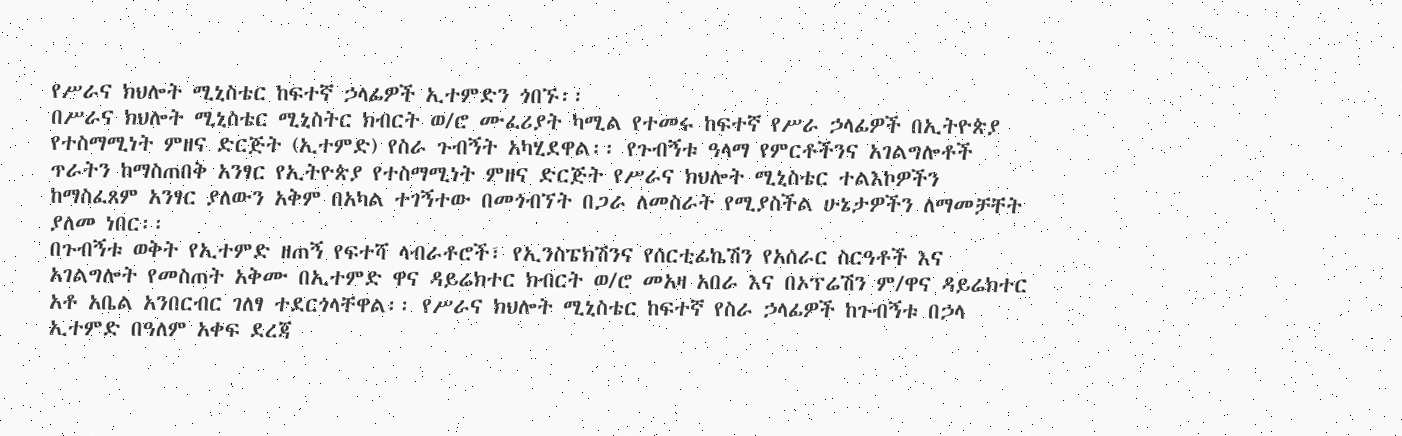የሥራና ክህሎት ሚኒስቴር ከፍተኛ ኃላፊዎች ኢተምድን ጎበኙ፡፡
በሥራና ክህሎት ሚኒስቴር ሚኒስትር ክብርት ወ/ሮ ሙፈሪያት ካሚል የተመሩ ከፍተኛ የሥራ ኃላፊዎች በኢትዮጵያ የተስማሚነት ምዘና ድርጅት (ኢተምድ) የስራ ጉብኝት አካሂደዋል፡፡ የጉብኝቱ ዓላማ የምርቶችንና አገልግሎቶች ጥራትን ከማስጠበቅ አንፃር የኢትዮጵያ የተስማሚነት ምዘና ድርጅት የሥራና ክህሎት ሚኒስቴር ተልእኮዎችን ከማስፈጸም አንፃር ያለውን አቅም በአካል ተገኝተው በመጎብኘት በጋራ ለመስራት የሚያስችል ሁኔታዎችን ለማመቻቸት ያለመ ነበር፡፡
በጉብኝቱ ወቅት የኢተምድ ዘጠኝ የፍተሻ ላብራቶሮች፣ የኢንስፔክሽንና የሰርቲፊኬሽን የአሰራር ስርዓቶች እና አገልግሎት የመስጠት አቅሙ በኢተምድ ዋና ዳይሬክተር ክብርት ወ/ሮ መአዛ አበራ እና በኦፕሬሽን ም/ዋና ዳይሬክተር አቶ አቤል አንበርብር ገለፃ ተደርጎላቸዋል፡፡ የሥራና ክህሎት ሚኒስቴር ከፍተኛ የስራ ኃላፊዎች ከጉብኝቱ በኃላ ኢተምድ በዓለም አቀፍ ደረጃ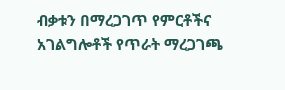ብቃቱን በማረጋገጥ የምርቶችና አገልግሎቶች የጥራት ማረጋገጫ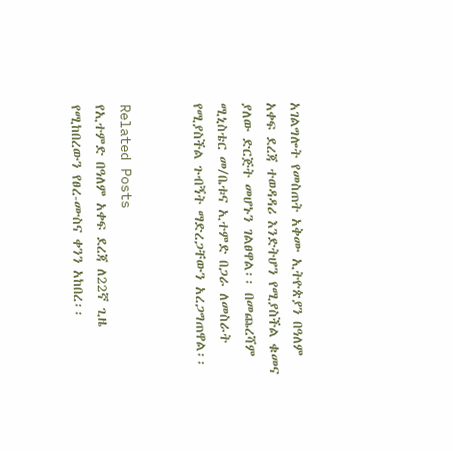አገልግሎት የመስጠት አቅሙ ኢትዮጵያን በዓለም አቀፍ ደረጃ ተወዳዳሪ እንድትሆን የሚያስችል ቁመና ያለው ድርጅት መሆኑን ገልፀዋል፡፡ በመጨረሻም ሚኒስቴር መ/ቤቱና ኢተምድ በጋራ ለመስራት የሚያስችል ጉብኝት ማድረጋቸውን አረጋግጠዋል፡፡


Related Posts
የኢተምድ በዓለም አቀፍ ደረጃ ለ22ኛ ጊዜ የሚከበረውን የፀረ-ሙስና ቀንን አከበረ፡፡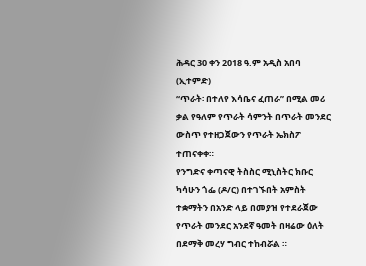ሕዳር 30 ቀን 2018 ዓ.ም አዲስ አበባ (ኢተምድ)
“ጥራት፡ በተለየ እሳቤና ፈጠራ” በሚል መሪ ቃል የዓለም የጥራት ሳምንት በጥራት መንደር ውስጥ የተዘጋጀውን የጥራት ኤክስፖ ተጠናቀቀ።
የንግድና ቀጣናዊ ትስስር ሚኒስትር ክቡር ካሳሁን ጎፌ (ዶ/ር) በተገኙበት አምስት ተቋማትን በአንድ ላይ በመያዝ የተደራጀው የጥራት መንደር አንደኛ ዓመት በዛሬው ዕለት በደማቅ መረሃ ግብር ተከብሯል ።